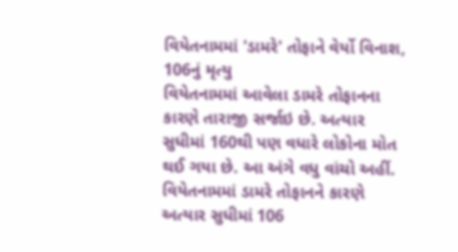વિયેતનામમાં 'ડામરે' તોફાને વેર્યો વિનાશ, 106નું મૃત્યુ
વિયેતનામમાં આવેલા ડામરે તોફાનના કારણે તારાજી સર્જાઇ છે. અત્યાર સુધીમાં 160થી પણ વધારે લોકોના મોત થઈ ગયા છે. આ અંગે વધુ વાંચો અહીં.
વિયેતનામમાં ડામરે તોફાનને કારણે અત્યાર સુધીમાં 106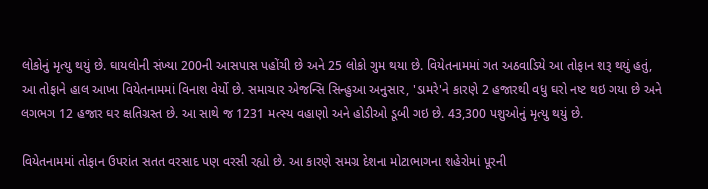લોકોનું મૃત્યુ થયું છે. ઘાયલોની સંખ્યા 200ની આસપાસ પહોંચી છે અને 25 લોકો ગુમ થયા છે. વિયેતનામમાં ગત અઠવાડિયે આ તોફાન શરૂ થયું હતું, આ તોફાને હાલ આખા વિયેતનામમાં વિનાશ વેર્યો છે. સમાચાર એજન્સિ સિન્હુઆ અનુસાર, 'ડામરે'ને કારણે 2 હજારથી વધુ ઘરો નષ્ટ થઇ ગયા છે અને લગભગ 12 હજાર ઘર ક્ષતિગ્રસ્ત છે. આ સાથે જ 1231 મત્સ્ય વહાણો અને હોડીઓ ડૂબી ગઇ છે. 43,300 પશુઓનું મૃત્યુ થયું છે.

વિયેતનામમાં તોફાન ઉપરાંત સતત વરસાદ પણ વરસી રહ્યો છે. આ કારણે સમગ્ર દેશના મોટાભાગના શહેરોમાં પૂરની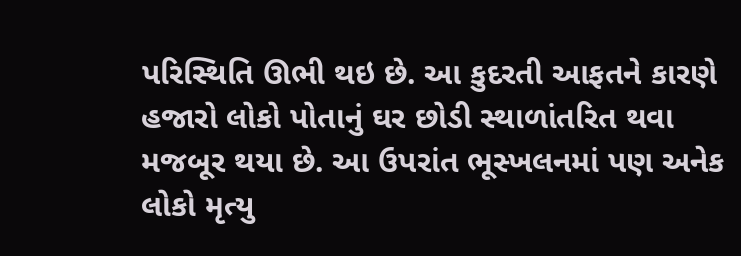પરિસ્થિતિ ઊભી થઇ છે. આ કુદરતી આફતને કારણે હજારો લોકો પોતાનું ઘર છોડી સ્થાળાંતરિત થવા મજબૂર થયા છે. આ ઉપરાંત ભૂસ્ખલનમાં પણ અનેક લોકો મૃત્યુ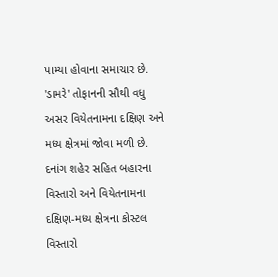પામ્યા હોવાના સમાચાર છે. 'ડામરે' તોફાનની સૌથી વધુ અસર વિયેતનામના દક્ષિણ અને મધ્ય ક્ષેત્રમાં જોવા મળી છે. દનાંગ શહેર સહિત બહારના વિસ્તારો અને વિયેતનામના દક્ષિણ-મધ્ય ક્ષેત્રના કોસ્ટલ વિસ્તારો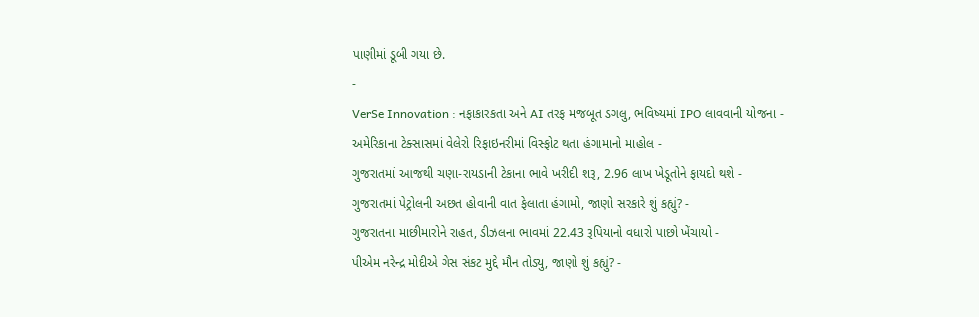પાણીમાં ડૂબી ગયા છે.
-
VerSe Innovation : નફાકારકતા અને AI તરફ મજબૂત ડગલુ, ભવિષ્યમાં IPO લાવવાની યોજના -
અમેરિકાના ટેક્સાસમાં વેલેરો રિફાઇનરીમાં વિસ્ફોટ થતા હંગામાનો માહોલ -
ગુજરાતમાં આજથી ચણા-રાયડાની ટેકાના ભાવે ખરીદી શરૂ, 2.96 લાખ ખેડૂતોને ફાયદો થશે -
ગુજરાતમાં પેટ્રોલની અછત હોવાની વાત ફેલાતા હંગામો, જાણો સરકારે શું કહ્યું? -
ગુજરાતના માછીમારોને રાહત, ડીઝલના ભાવમાં 22.43 રૂપિયાનો વધારો પાછો ખેંચાયો -
પીએમ નરેન્દ્ર મોદીએ ગેસ સંકટ મુદ્દે મૌન તોડ્યુ, જાણો શું કહ્યું? -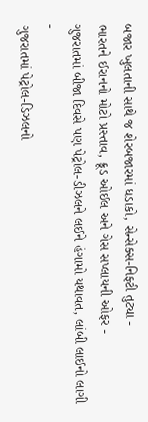બજાર ખુલતાની સાથે જ શેરબજારમાં ધડાકો, સેન્સેક્સ-નિફ્ટી તુટ્યા -
ભારતને ઈરાનનો મોટો પ્રસ્તાવ, ક્રૂડ ઓઈલ અને ગેસ સપ્લાયની ઓફર -
ગુજરાતમાં બીજા દિવસે પણ પેટ્રોલ-ડીઝલને લઈને હંગામો યથાવત, લાંબી લાઈનો લાગી -
ગુજરાતમાં પેટ્રોલ-ડિઝલનો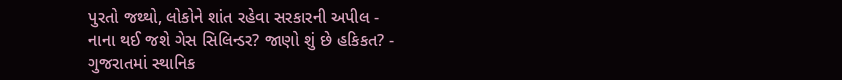પુરતો જથ્થો, લોકોને શાંત રહેવા સરકારની અપીલ -
નાના થઈ જશે ગેસ સિલિન્ડર? જાણો શું છે હકિકત? -
ગુજરાતમાં સ્થાનિક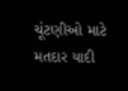ચૂંટણીઓ માટે મતદાર યાદી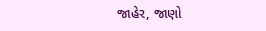જાહેર, જાણો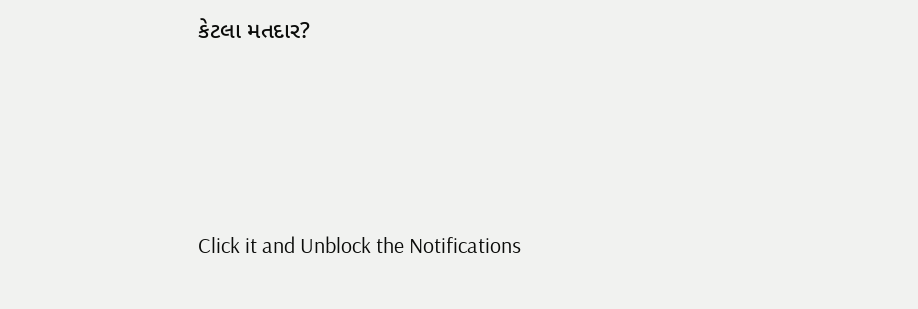કેટલા મતદાર?






Click it and Unblock the Notifications